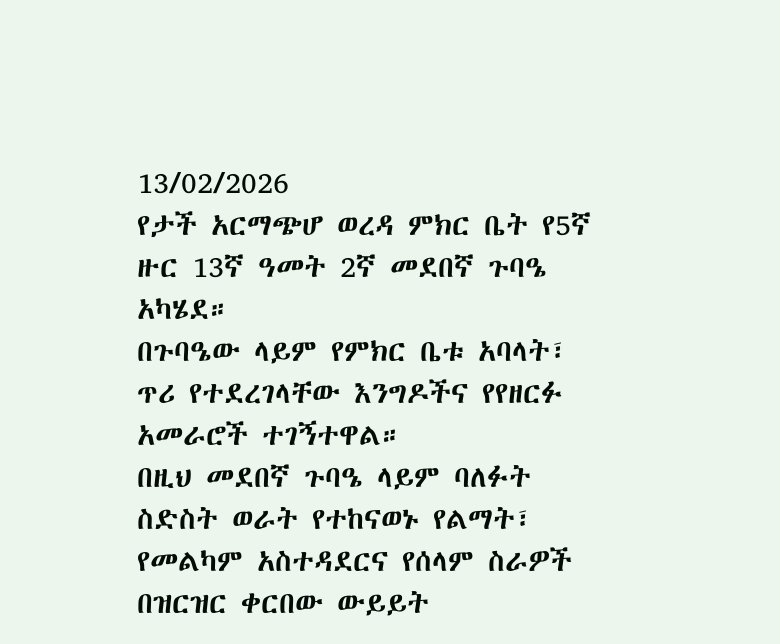13/02/2026
የታች አርማጭሆ ወረዳ ምክር ቤት የ5ኛ ዙር 13ኛ ዓመት 2ኛ መደበኛ ጉባዔ አካሄደ።
በጉባዔው ላይም የምክር ቤቱ አባላት፣ ጥሪ የተደረገላቸው እንግዶችና የየዘርፉ አመራሮች ተገኝተዋል።
በዚህ መደበኛ ጉባዔ ላይም ባለፉት ስድስት ወራት የተከናወኑ የልማት፣ የመልካም አስተዳደርና የሰላም ስራዎች በዝርዝር ቀርበው ውይይት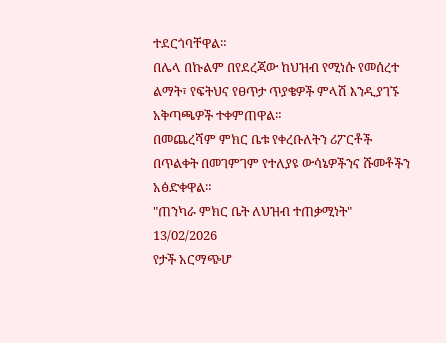ተደርጎባቸዋል።
በሌላ በኩልም በየደረጃው ከህዝብ የሚነሱ የመሰረተ ልማት፣ የፍትህና የፀጥታ ጥያቄዎች ምላሽ እንዲያገኙ አቅጣጫዎች ተቀምጠዋል።
በመጨረሻም ምክር ቤቱ የቀረቡለትን ሪፖርቶች በጥልቀት በመገምገም የተለያዩ ውሳኔዎችንና ሹመቶችን አፅድቀዋል።
"ጠንካራ ምክር ቤት ለህዝብ ተጠቃሚነት"
13/02/2026
የታች አርማጭሆ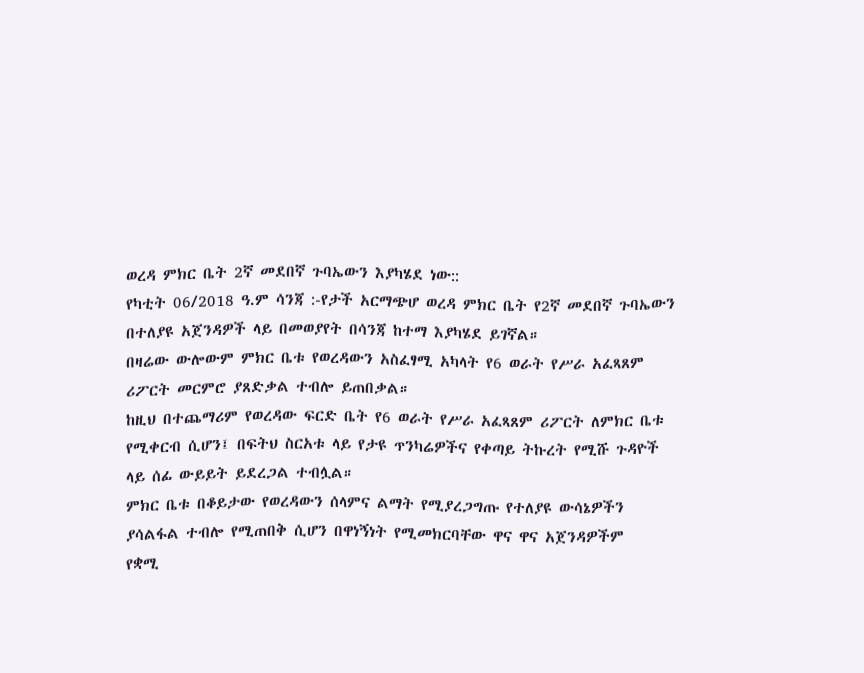ወረዳ ምክር ቤት 2ኛ መደበኛ ጉባኤውን እያካሄደ ነው::
የካቲት 06/2018 ዓ.ም ሳንጃ :-የታች አርማጭሆ ወረዳ ምክር ቤት የ2ኛ መደበኛ ጉባኤውን በተለያዩ አጀንዳዎች ላይ በመወያየት በሳንጃ ከተማ እያካሄደ ይገኛል።
በዛሬው ውሎውም ምክር ቤቱ የወረዳውን አስፈፃሚ አካላት የ6 ወራት የሥራ አፈጻጸም ሪፖርት መርምሮ ያጸድቃል ተብሎ ይጠበቃል።
ከዚህ በተጨማሪም የወረዳው ፍርድ ቤት የ6 ወራት የሥራ አፈጻጸም ሪፖርት ለምክር ቤቱ የሚቀርብ ሲሆን፤ በፍትህ ስርአቱ ላይ የታዩ ጥንካሬዎችና የቀጣይ ትኩረት የሚሹ ጉዳዮች ላይ ሰፊ ውይይት ይደረጋል ተብሏል።
ምክር ቤቱ በቆይታው የወረዳውን ሰላምና ልማት የሚያረጋግጡ የተለያዩ ውሳኔዎችን ያሳልፋል ተብሎ የሚጠበቅ ሲሆን በዋነኝነት የሚመክርባቸው ዋና ዋና አጀንዳዎችም
የቋሚ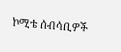ኮሚቴ ሰብሳቢዎች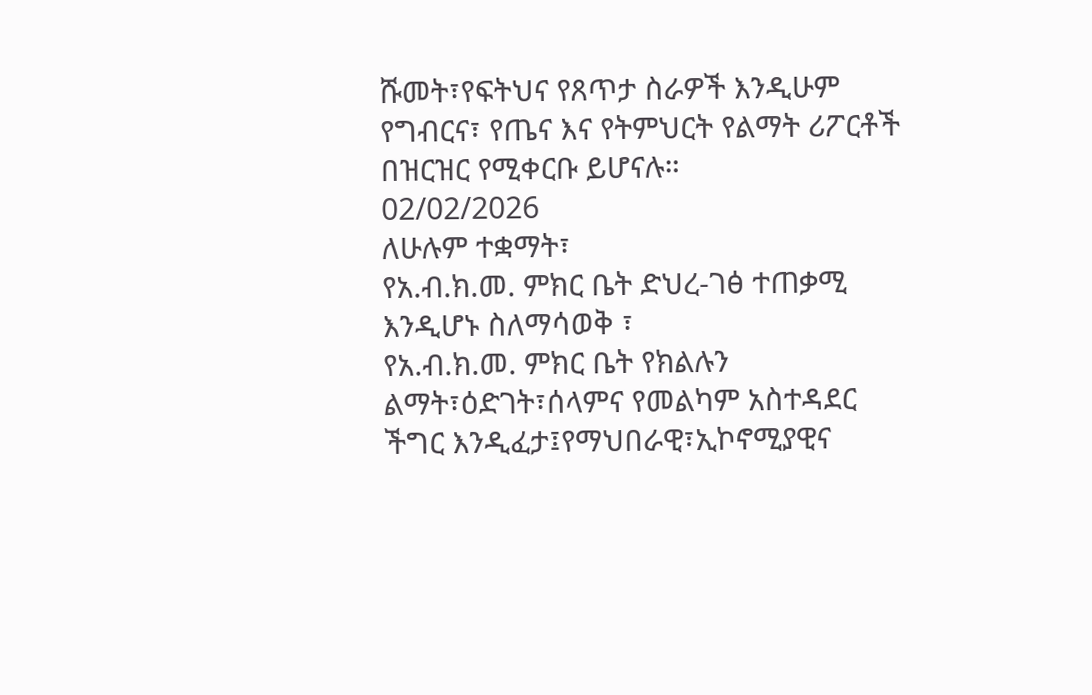ሹመት፣የፍትህና የጸጥታ ስራዎች እንዲሁም የግብርና፣ የጤና እና የትምህርት የልማት ሪፖርቶች በዝርዝር የሚቀርቡ ይሆናሉ።
02/02/2026
ለሁሉም ተቋማት፣
የአ.ብ.ክ.መ. ምክር ቤት ድህረ-ገፅ ተጠቃሚ እንዲሆኑ ስለማሳወቅ ፣
የአ.ብ.ክ.መ. ምክር ቤት የክልሉን ልማት፣ዕድገት፣ሰላምና የመልካም አስተዳደር ችግር እንዲፈታ፤የማህበራዊ፣ኢኮኖሚያዊና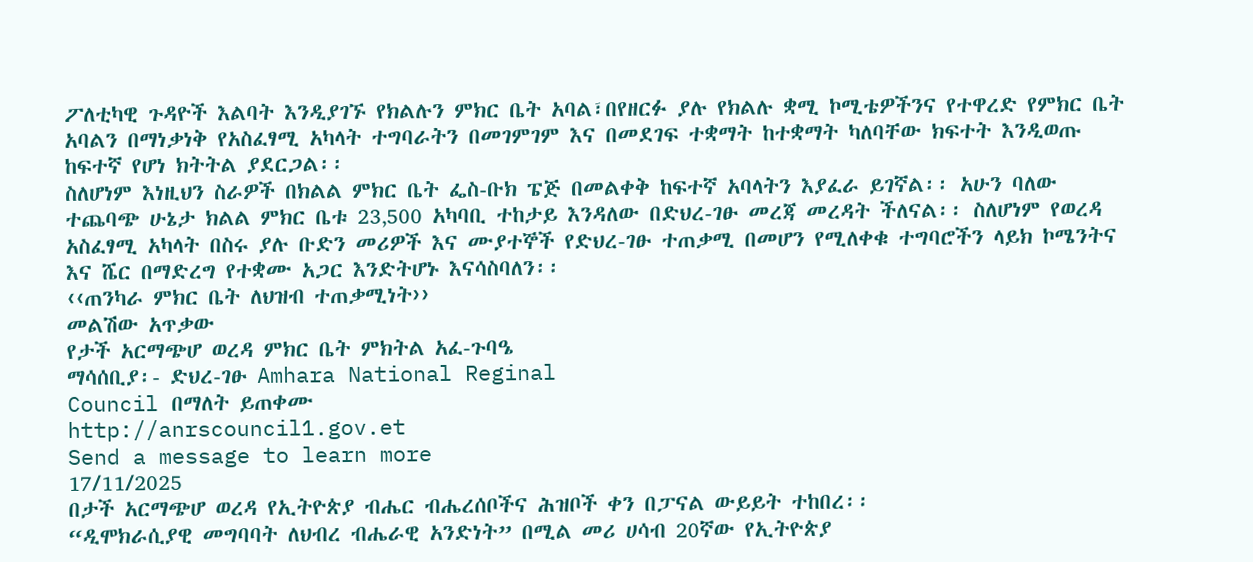ፖለቲካዊ ጉዳዮች እልባት እንዲያገኙ የክልሉን ምክር ቤት አባል፣በየዘርፉ ያሉ የክልሉ ቋሚ ኮሚቴዎችንና የተዋረድ የምክር ቤት አባልን በማነቃነቅ የአስፈፃሚ አካላት ተግባራትን በመገምገም እና በመደገፍ ተቋማት ከተቋማት ካለባቸው ክፍተት እንዲወጡ ከፍተኛ የሆነ ክትትል ያደርጋል፡፡
ስለሆነም እነዚህን ስራዎች በክልል ምክር ቤት ፌስ-ቡክ ፔጅ በመልቀቅ ከፍተኛ አባላትን እያፈራ ይገኛል፡፡ አሁን ባለው ተጨባጭ ሁኔታ ክልል ምክር ቤቱ 23‚500 አካባቢ ተከታይ እንዳለው በድህረ-ገፁ መረጃ መረዳት ችለናል፡፡ ስለሆነም የወረዳ አስፈፃሚ አካላት በስሩ ያሉ ቡድን መሪዎች እና ሙያተኞች የድህረ-ገፁ ተጠቃሚ በመሆን የሚለቀቁ ተግባሮችን ላይክ ኮሜንትና እና ሼር በማድረግ የተቋሙ አጋር እንድትሆኑ እናሳስባለን፡፡
‹‹ጠንካራ ምክር ቤት ለህዝብ ተጠቃሚነት››
መልሽው አጥቃው
የታች አርማጭሆ ወረዳ ምክር ቤት ምክትል አፈ-ጉባዔ
ማሳሰቢያ፡- ድህረ-ገፁ Amhara National Reginal
Council በማለት ይጠቀሙ
http://anrscouncil1.gov.et
Send a message to learn more
17/11/2025
በታች አርማጭሆ ወረዳ የኢትዮጵያ ብሔር ብሔረሰቦችና ሕዝቦች ቀን በፓናል ውይይት ተከበረ፡፡
“ዲሞክራሲያዊ መግባባት ለህብረ ብሔራዊ አንድነት” በሚል መሪ ሀሳብ 20ኛው የኢትዮጵያ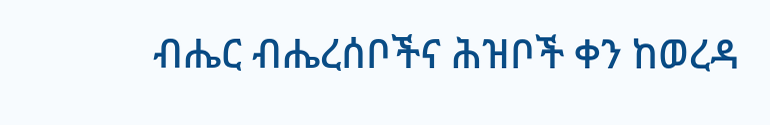ብሔር ብሔረሰቦችና ሕዝቦች ቀን ከወረዳ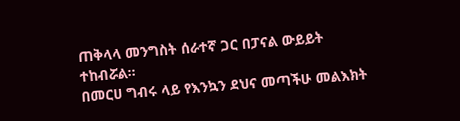ጠቅላላ መንግስት ሰራተኛ ጋር በፓናል ውይይት ተከብሯል፡፡
በመርሀ ግብሩ ላይ የእንኳን ደህና መጣችሁ መልእክት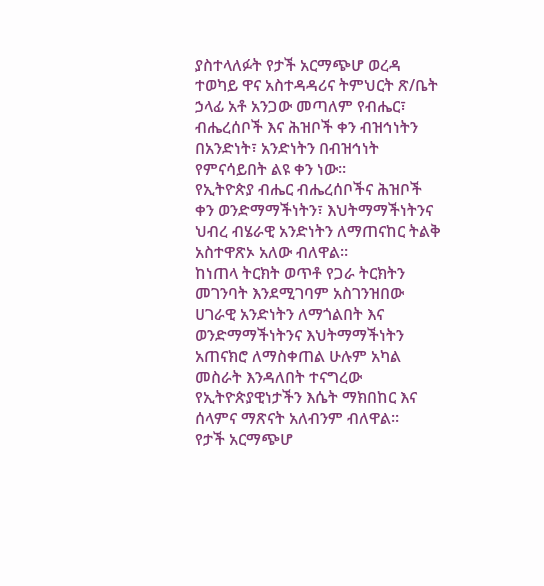ያስተላለፉት የታች አርማጭሆ ወረዳ ተወካይ ዋና አስተዳዳሪና ትምህርት ጽ/ቤት ኃላፊ አቶ አንጋው መጣለም የብሔር፣ ብሔረሰቦች እና ሕዝቦች ቀን ብዝኅነትን በአንድነት፣ አንድነትን በብዝኅነት የምናሳይበት ልዩ ቀን ነው።
የኢትዮጵያ ብሔር ብሔረሰቦችና ሕዝቦች ቀን ወንድማማችነትን፣ እህትማማችነትንና ህብረ ብሄራዊ አንድነትን ለማጠናከር ትልቅ አስተዋጽኦ አለው ብለዋል።
ከነጠላ ትርክት ወጥቶ የጋራ ትርክትን መገንባት እንደሚገባም አስገንዝበው ሀገራዊ አንድነትን ለማጎልበት እና ወንድማማችነትንና እህትማማችነትን አጠናክሮ ለማስቀጠል ሁሉም አካል መስራት እንዳለበት ተናግረው የኢትዮጵያዊነታችን እሴት ማክበከር እና ሰላምና ማጽናት አለብንም ብለዋል፡፡
የታች አርማጭሆ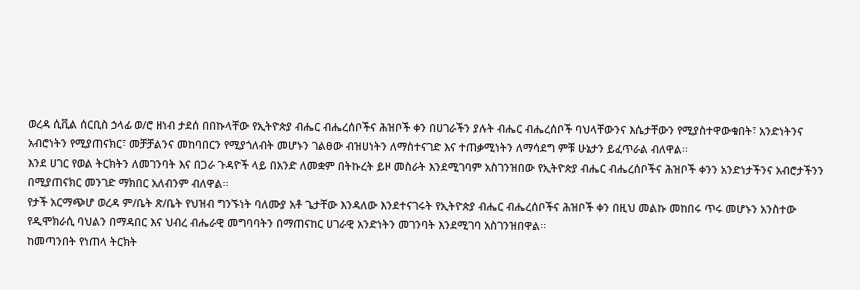ወረዳ ሲቪል ሰርቢስ ኃላፊ ወ/ሮ ዘነብ ታደሰ በበኩላቸው የኢትዮጵያ ብሔር ብሔረሰቦችና ሕዝቦች ቀን በሀገራችን ያሉት ብሔር ብሔረሰቦች ባህላቸውንና እሴታቸውን የሚያስተዋውቁበት፣ አንድነትንና አብሮነትን የሚያጠናክር፣ መቻቻልንና መከባበርን የሚያጎለብት መሆኑን ገልፀው ብዝሀነትን ለማስተናገድ እና ተጠቃሚነትን ለማሳደግ ምቹ ሁኔታን ይፈጥራል ብለዋል፡፡
እንደ ሀገር የወል ትርክትን ለመገንባት እና በጋራ ጉዳዮች ላይ በአንድ ለመቋም በትኩረት ይዞ መስራት እንደሚገባም አስገንዝበው የኢትዮጵያ ብሔር ብሔረሰቦችና ሕዝቦች ቀንን አንድነታችንና አብሮታችንን በሚያጠናክር መንገድ ማክበር አለብንም ብለዋል፡፡
የታች አርማጭሆ ወረዳ ም/ቤት ጽ/ቤት የህዝብ ግንኙነት ባለሙያ አቶ ጌታቸው እንዳለው እንደተናገሩት የኢትዮጵያ ብሔር ብሔረሰቦችና ሕዝቦች ቀን በዚህ መልኩ መከበሩ ጥሩ መሆኑን አንስተው የዲሞክራሲ ባህልን በማዳበር እና ህብረ ብሔራዊ መግባባትን በማጠናከር ሀገራዊ አንድነትን መገንባት እንደሚገባ አስገንዝበዋል፡፡
ከመጣንበት የነጠላ ትርክት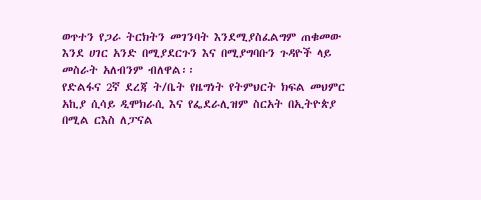ወጥተን የጋራ ትርክትን መገንባት እንደሚያስፈልግም ጠቁመው እንደ ሀገር አንድ በሚያደርጉን እና በሚያግባቡን ጉዳዮች ላይ መስራት አለብንም ብለዋል፡፡
የድልፋና 2ኛ ደረጃ ት/ቤት የዜግነት የትምህርት ክፍል መህምር አኪያ ሲሳይ ዲሞክራሲ እና የፌደራሊዝም ስርአት በኢትዮጵያ በሚል ርእስ ለፓናል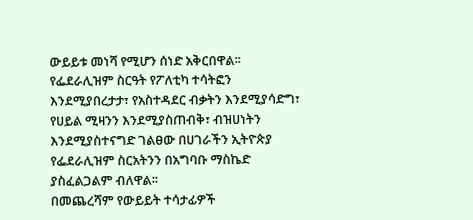ውይይቱ መነሻ የሚሆን ሰነድ አቅርበዋል፡፡
የፌደራሊዝም ስርዓት የፖለቲካ ተሳትፎን እንደሚያበረታታ፣ የአስተዳደር ብቃትን እንደሚያሳድግ፣ የሀይል ሚዛንን እንደሚያስጠብቅ፣ ብዝሀነትን እንደሚያስተናግድ ገልፀው በሀገራችን ኢትዮጵያ የፌደራሊዝም ስርአትንን በአግባቡ ማስኬድ ያስፈልጋልም ብለዋል፡፡
በመጨረሻም የውይይት ተሳታፊዎች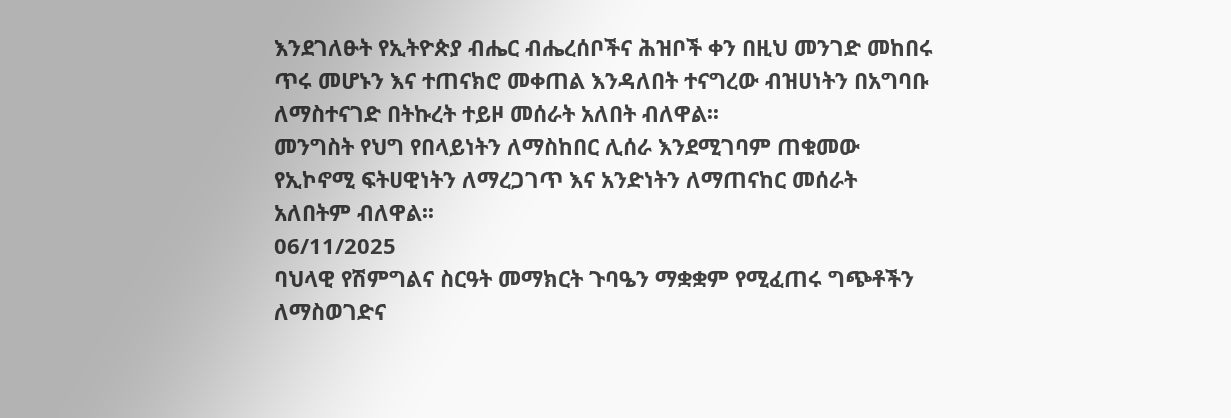እንደገለፁት የኢትዮጵያ ብሔር ብሔረሰቦችና ሕዝቦች ቀን በዚህ መንገድ መከበሩ ጥሩ መሆኑን እና ተጠናክሮ መቀጠል እንዳለበት ተናግረው ብዝሀነትን በአግባቡ ለማስተናገድ በትኩረት ተይዞ መሰራት አለበት ብለዋል፡፡
መንግስት የህግ የበላይነትን ለማስከበር ሊሰራ እንደሚገባም ጠቁመው የኢኮኖሚ ፍትሀዊነትን ለማረጋገጥ እና አንድነትን ለማጠናከር መሰራት አለበትም ብለዋል፡፡
06/11/2025
ባህላዊ የሽምግልና ስርዓት መማክርት ጉባዔን ማቋቋም የሚፈጠሩ ግጭቶችን ለማስወገድና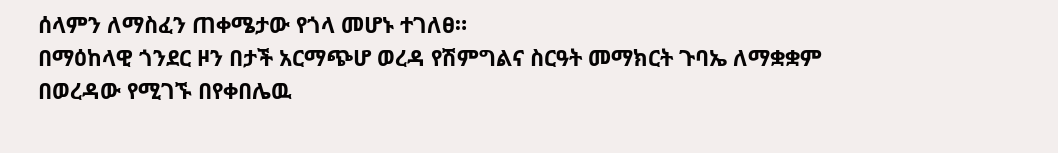ሰላምን ለማስፈን ጠቀሜታው የጎላ መሆኑ ተገለፀ።
በማዕከላዊ ጎንደር ዞን በታች አርማጭሆ ወረዳ የሽምግልና ስርዓት መማክርት ጉባኤ ለማቋቋም በወረዳው የሚገኙ በየቀበሌዉ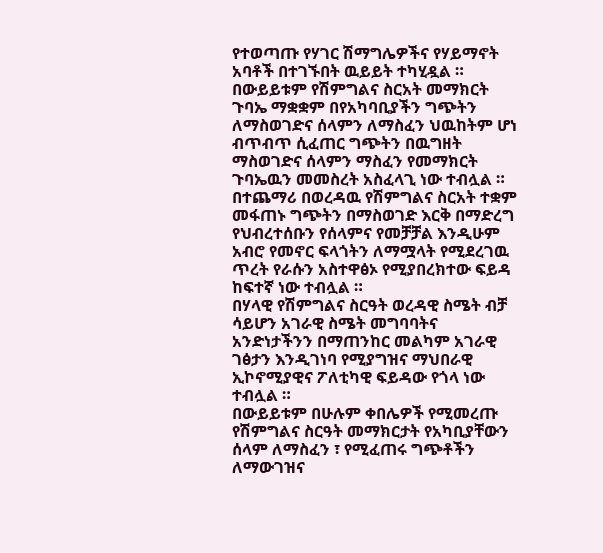የተወጣጡ የሃገር ሽማግሌዎችና የሃይማኖት አባቶች በተገኙበት ዉይይት ተካሂዷል ።
በውይይቱም የሽምግልና ስርአት መማክርት ጉባኤ ማቋቋም በየአካባቢያችን ግጭትን ለማስወገድና ሰላምን ለማስፈን ህዉከትም ሆነ ብጥብጥ ሲፈጠር ግጭትን በዉግዘት ማስወገድና ሰላምን ማስፈን የመማክርት ጉባኤዉን መመስረት አስፈላጊ ነው ተብሏል ።
በተጨማሪ በወረዳዉ የሽምግልና ስርአት ተቋም መፋጠኑ ግጭትን በማስወገድ እርቅ በማድረግ የህብረተሰቡን የሰላምና የመቻቻል እንዲሁም አብሮ የመኖር ፍላጎትን ለማሟላት የሚደረገዉ ጥረት የራሱን አስተዋፅኦ የሚያበረክተው ፍይዳ ከፍተኛ ነው ተብሏል ።
በሃላዊ የሽምግልና ስርዓት ወረዳዊ ስሜት ብቻ ሳይሆን አገራዊ ስሜት መግባባትና አንድነታችንን በማጠንከር መልካም አገራዊ ገፅታን እንዲገነባ የሚያግዝና ማህበራዊ ኢኮኖሚያዊና ፖለቲካዊ ፍይዳው የጎላ ነው ተብሏል ።
በውይይቱም በሁሉም ቀበሌዎች የሚመረጡ የሽምግልና ስርዓት መማክርታት የአካቢያቸውን ሰላም ለማስፈን ፣ የሚፈጠሩ ግጭቶችን ለማውገዝና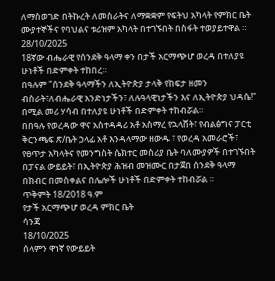ለማስወገድ በትኩረት ለመስራትና ለማቋቋም የፍትህ አካላት የምክር ቤት ሙያተኞችና የባህልና ቱሪዝም አካላት በተገኙበት በስፋት ተወያይተዋል ።
28/10/2025
18ኛው ብሔራዊ የሰንደቅ ዓላማ ቀን በታች አርማጭሆ ወረዳ በተለያዩ ሁነቶች በድምቀት ተከበረ።
በዓሉም "ሰንደቅ ዓላማችን ለኢትዮጵያ ታላቅ የከፍታ ዘመን ብስራት፣ለብሔራዊ አንድነታችን፣ ለሉዓላዊነታችን እና ለኢትዮጵያ ህዳሴ!" በሚል መሪ ሃሳብ በተለያዩ ሁነቶች በድምቀት ተከብሯል።
በበዓሉ የወረዳው ዋና አስተዳዳሪ አቶ አስማረ የኋላሸት፣ የብልፅግና ፓርቲ ቅርንጫፍ ጽ/ቤት ኃላፊ አቶ እንዳላማው ዘውዱ ፣ የወረዳ አመራሮች፣ የፀጥታ አካላትና የመንግስት ሴክተር መስሪያ ቤት ባለሙያዎች በተገኙበት በፓናል ውይይት፣ በኢትዮጵያ ሕዝብ መዝሙር በታጀበ ሰንደቅ ዓላማ በክብር በመስቀልና በሌሎች ሁነቶች በድምቀት ተከብሯል ።
ጥቅምት 18/2018 ዓ.ም
የታች አርማጭሆ ወረዳ ምክር ቤት
ሳንጃ
18/10/2025
ሰላምን ዋነኛ የውይይት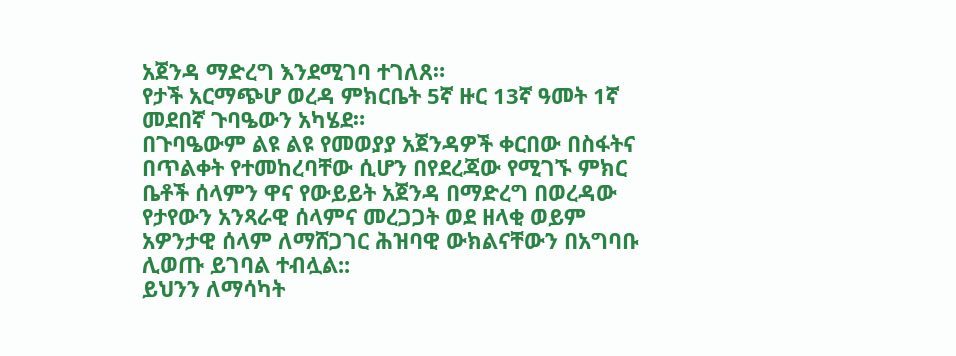አጀንዳ ማድረግ እንደሚገባ ተገለጸ።
የታች አርማጭሆ ወረዳ ምክርቤት 5ኛ ዙር 13ኛ ዓመት 1ኛ መደበኛ ጉባዔውን አካሄደ።
በጉባዔውም ልዩ ልዩ የመወያያ አጀንዳዎች ቀርበው በስፋትና በጥልቀት የተመከረባቸው ሲሆን በየደረጃው የሚገኙ ምክር ቤቶች ሰላምን ዋና የውይይት አጀንዳ በማድረግ በወረዳው የታየውን አንጻራዊ ሰላምና መረጋጋት ወደ ዘላቂ ወይም አዎንታዊ ሰላም ለማሸጋገር ሕዝባዊ ውክልናቸውን በአግባቡ ሊወጡ ይገባል ተብሏል::
ይህንን ለማሳካት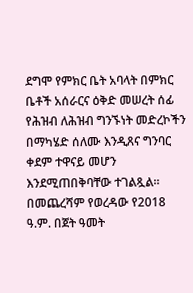ደግሞ የምክር ቤት አባላት በምክር ቤቶች አሰራርና ዕቅድ መሠረት ሰፊ የሕዝብ ለሕዝብ ግንኙነት መድረኮችን በማካሄድ ሰለሙ እንዲጸና ግንባር ቀደም ተዋናይ መሆን እንደሚጠበቅባቸው ተገልጿል።
በመጨረሻም የወረዳው የ2018 ዓ.ም. በጀት ዓመት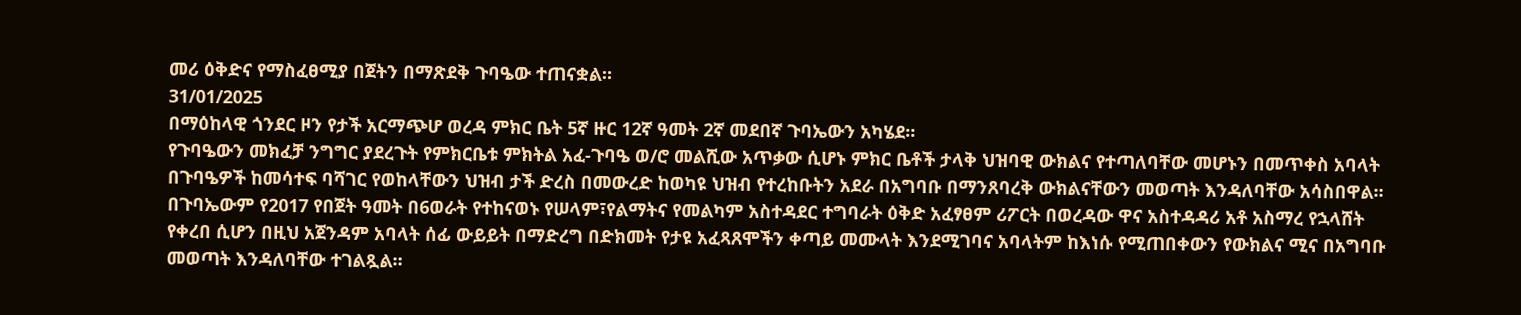መሪ ዕቅድና የማስፈፀሚያ በጀትን በማጽደቅ ጉባዔው ተጠናቋል።
31/01/2025
በማዕከላዊ ጎንደር ዞን የታች አርማጭሆ ወረዳ ምክር ቤት 5ኛ ዙር 12ኛ ዓመት 2ኛ መደበኛ ጉባኤውን አካሄደ።
የጉባዔውን መክፈቻ ንግግር ያደረጉት የምክርቤቱ ምክትል አፈ-ጉባዔ ወ/ሮ መልሺው አጥቃው ሲሆኑ ምክር ቤቶች ታላቅ ህዝባዊ ውክልና የተጣለባቸው መሆኑን በመጥቀስ አባላት በጉባዔዎች ከመሳተፍ ባሻገር የወከላቸውን ህዝብ ታች ድረስ በመውረድ ከወካዩ ህዝብ የተረከቡትን አደራ በአግባቡ በማንጸባረቅ ውክልናቸውን መወጣት እንዳለባቸው አሳስበዋል።
በጉባኤውም የ2017 የበጀት ዓመት በ6ወራት የተከናወኑ የሠላም፣የልማትና የመልካም አስተዳደር ተግባራት ዕቅድ አፈፃፀም ሪፖርት በወረዳው ዋና አስተዳዳሪ አቶ አስማረ የኋላሸት የቀረበ ሲሆን በዚህ አጀንዳም አባላት ሰፊ ውይይት በማድረግ በድክመት የታዩ አፈጻጸሞችን ቀጣይ መሙላት እንደሚገባና አባላትም ከእነሱ የሚጠበቀውን የውክልና ሚና በአግባቡ መወጣት እንዳለባቸው ተገልጿል።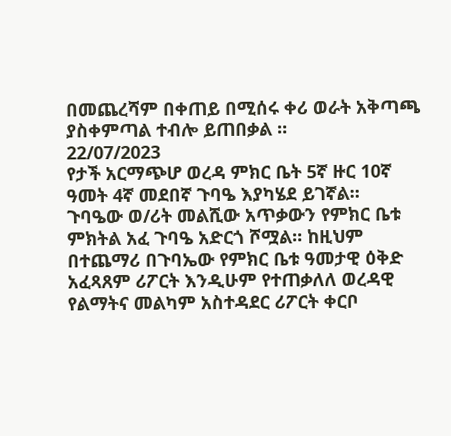በመጨረሻም በቀጠይ በሚሰሩ ቀሪ ወራት አቅጣጫ ያስቀምጣል ተብሎ ይጠበቃል ።
22/07/2023
የታች አርማጭሆ ወረዳ ምክር ቤት 5ኛ ዙር 10ኛ ዓመት 4ኛ መደበኛ ጉባዔ እያካሄደ ይገኛል።
ጉባዔው ወ/ሪት መልሺው አጥቃውን የምክር ቤቱ ምክትል አፈ ጉባዔ አድርጎ ሾሟል። ከዚህም በተጨማሪ በጉባኤው የምክር ቤቱ ዓመታዊ ዕቅድ አፈጻጸም ሪፖርት እንዲሁም የተጠቃለለ ወረዳዊ የልማትና መልካም አስተዳደር ሪፖርት ቀርቦ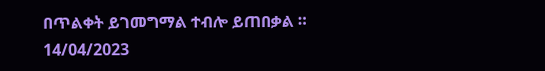በጥልቀት ይገመግማል ተብሎ ይጠበቃል ።
14/04/2023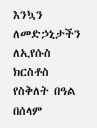እንኳን ለመድኃኒታችን ለኢየሱስ ክርስቶስ የስቅለት በዓል በሰላም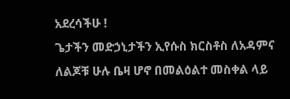አደረሳችሁ !
ጌታችን መድኃኒታችን ኢየሱስ ክርስቶስ ለአዳምና ለልጆቹ ሁሉ ቤዛ ሆኖ በመልዕልተ መስቀል ላይ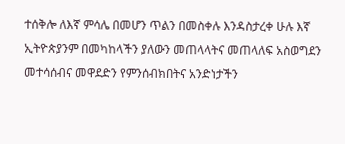ተሰቅሎ ለእኛ ምሳሌ በመሆን ጥልን በመስቀሉ እንዳስታረቀ ሁሉ እኛ ኢትዮጵያንም በመካከላችን ያለውን መጠላላትና መጠላለፍ አስወግደን መተሳሰብና መዋደድን የምንሰብክበትና አንድነታችን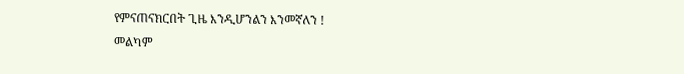የምናጠናክርበት ጊዜ እንዲሆንልን እንመኛለን !
መልካም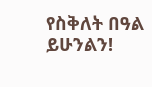የስቅለት በዓል ይሁንልን!